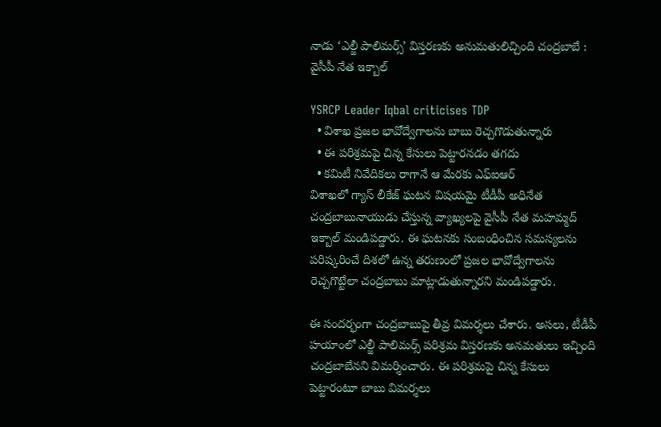నాడు ‘ఎల్జీ పాలిమర్స్’ విస్తరణకు అనుమతులిచ్చింది చంద్రబాబే : వైసీపీ నేత ఇక్బాల్

YSRCP Leader Iqbal criticises TDP
  • విశాఖ ప్రజల భావోద్వేగాలను బాబు రెచ్చగొడుతున్నారు
  • ఈ పరిశ్రమపై చిన్న కేసులు పెట్టారనడం తగదు
  • కమిటీ నివేదికలు రాగానే ఆ మేరకు ఎఫ్ఐఆర్
విశాఖలో గ్యాస్ లీకేజ్ ఘటన విషయమై టీడీపీ అధినేత చంద్రబాబునాయుడు చేస్తున్న వ్యాఖ్యలపై వైసీపీ నేత మహమ్మద్ ఇక్బాల్ మండిపడ్డారు. ఈ ఘటనకు సంబంధించిన సమస్యలను పరిష్కరించే దిశలో ఉన్న తరుణంలో ప్రజల భావోద్వేగాలను రెచ్చగొట్టేలా చంద్రబాబు మాట్లాడుతున్నారని మండిపడ్డారు.

ఈ సందర్భంగా చంద్రబాబుపై తీవ్ర విమర్శలు చేశారు. అసలు, టీడీపీ హయాంలో ఎల్జీ పాలిమర్స్ పరిశ్రమ విస్తరణకు అనమతులు ఇచ్చింది చంద్రబాబేనని విమర్శించారు. ఈ పరిశ్రమపై చిన్న కేసులు పెట్టారంటూ బాబు విమర్శలు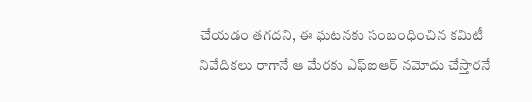చేయడం తగదని, ఈ ఘటనకు సంబంధించిన కమిటీ నివేదికలు రాగానే ఆ మేరకు ఎఫ్ఐఆర్ నమోదు చేస్తారనే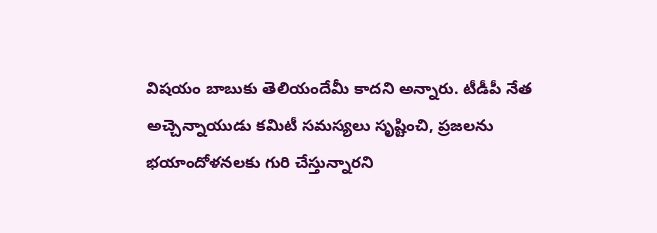విషయం బాబుకు తెలియందేమీ కాదని అన్నారు. టీడీపీ నేత అచ్చెన్నాయుడు కమిటీ సమస్యలు సృష్టించి, ప్రజలను భయాందోళనలకు గురి చేస్తున్నారని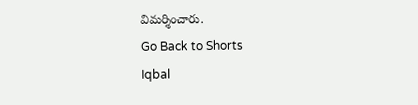విమర్శించారు.
Go Back to Shorts
Iqbal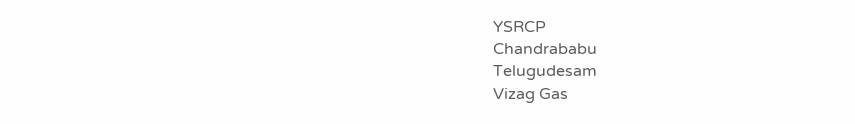YSRCP
Chandrababu
Telugudesam
Vizag Gas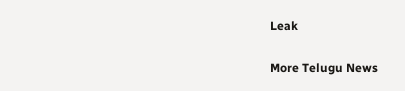Leak

More Telugu News